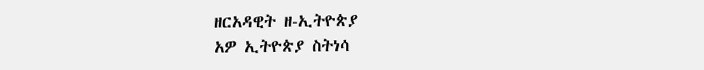ዘርአዳዊት ዘ-ኢትዮጵያ
አዎ ኢትዮጵያ ስትነሳ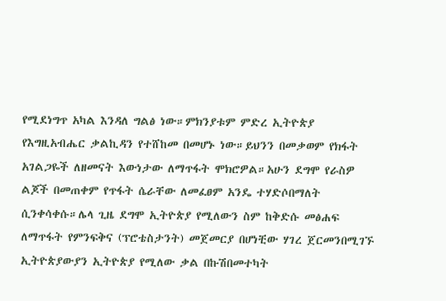የሚደነግጥ አካል እንዳለ ግልፅ ነው።ምክንያቱም ምድረ ኢትዮጵያ የእግዚአብሔር ቃልኪዳን የተሸከመ በመሆኑ ነው።ይህንን በመቃወም የክፋት አገልጋዬች ለዘመናት እውነታው ለማጥፋት ሞክሮዎል።አሁን ደግሞ የራስዎ ልጆች በመጠቀም የጥፋት ሴራቸው ለመፈፀም አንዴ ተሃድሶበማለት ሲንቀሳቀሱ።ሌላ ጊዜ ደግሞ ኢትዮጵያ የሚለውን ስም ከቅድሱ መፅሐፍ ለማጥፋት የምንፍቅና (ፕሮቴስታንት) መጀመርያ በሆነቺው ሃገረ ጀርመንበሚገኙ ኢትዮጵያውያን ኢትዮጵያ የሚለው ቃል በኩሽበመተካት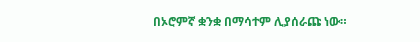በኦሮምኛ ቋንቋ በማሳተም ሊያሰራጩ ነው።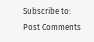Subscribe to:
Post Comments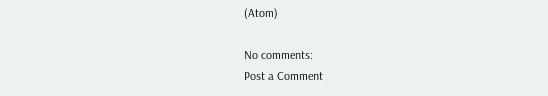(Atom)

No comments:
Post a Comment